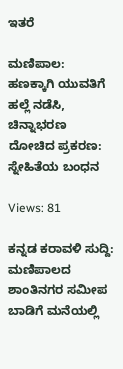ಇತರೆ

ಮಣಿಪಾಲ: ಹಣಕ್ಕಾಗಿ ಯುವತಿಗೆ ಹಲ್ಲೆ ನಡೆಸಿ, ಚಿನ್ನಾಭರಣ ದೋಚಿದ ಪ್ರಕರಣ: ಸ್ನೇಹಿತೆಯ ಬಂಧನ

Views: 81

ಕನ್ನಡ ಕರಾವಳಿ ಸುದ್ದಿ: ಮಣಿಪಾಲದ ಶಾಂತಿನಗರ ಸಮೀಪ ಬಾಡಿಗೆ ಮನೆಯಲ್ಲಿ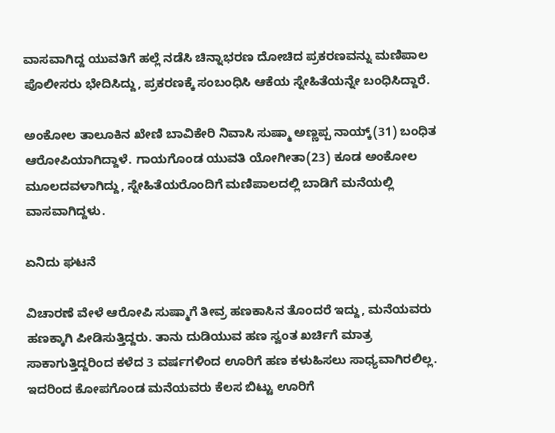ವಾಸವಾಗಿದ್ದ ಯುವತಿಗೆ ಹಲ್ಲೆ ನಡೆಸಿ ಚಿನ್ನಾಭರಣ ದೋಚಿದ ಪ್ರಕರಣವನ್ನು ಮಣಿಪಾಲ ಪೊಲೀಸರು ಭೇದಿಸಿದ್ದು, ಪ್ರಕರಣಕ್ಕೆ ಸಂಬಂಧಿಸಿ ಆಕೆಯ ಸ್ನೇಹಿತೆಯನ್ನೇ ಬಂಧಿಸಿದ್ದಾರೆ.

ಅಂಕೋಲ ತಾಲೂಕಿನ ಖೇಣಿ ಬಾವಿಕೇರಿ ನಿವಾಸಿ ಸುಷ್ಮಾ ಅಣ್ಣಪ್ಪ ನಾಯ್ಕ್(31) ಬಂಧಿತ ಆರೋಪಿಯಾಗಿದ್ದಾಳೆ. ಗಾಯಗೊಂಡ ಯುವತಿ ಯೋಗೀತಾ(23) ಕೂಡ ಅಂಕೋಲ ಮೂಲದವಳಾಗಿದ್ದು, ಸ್ನೇಹಿತೆಯರೊಂದಿಗೆ ಮಣಿಪಾಲದಲ್ಲಿ ಬಾಡಿಗೆ ಮನೆಯಲ್ಲಿ ವಾಸವಾಗಿದ್ದಳು.

ಏನಿದು ಘಟನೆ

ವಿಚಾರಣೆ ವೇಳೆ ಆರೋಪಿ ಸುಷ್ಮಾಗೆ ತೀವ್ರ ಹಣಕಾಸಿನ ತೊಂದರೆ ಇದ್ದು, ಮನೆಯವರು ಹಣಕ್ಕಾಗಿ ಪೀಡಿಸುತ್ತಿದ್ದರು. ತಾನು ದುಡಿಯುವ ಹಣ ಸ್ವಂತ ಖರ್ಚಿಗೆ ಮಾತ್ರ ಸಾಕಾಗುತ್ತಿದ್ದರಿಂದ ಕಳೆದ 3 ವರ್ಷಗಳಿಂದ ಊರಿಗೆ ಹಣ ಕಳುಹಿಸಲು ಸಾಧ್ಯವಾಗಿರಲಿಲ್ಲ. ಇದರಿಂದ ಕೋಪಗೊಂಡ ಮನೆಯವರು ಕೆಲಸ ಬಿಟ್ಟು ಊರಿಗೆ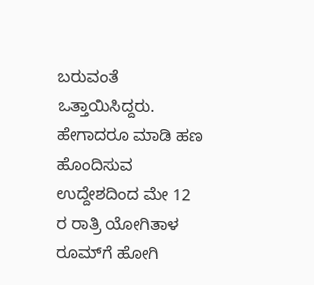ಬರುವಂತೆ ಒತ್ತಾಯಿಸಿದ್ದರು. ಹೇಗಾದರೂ ಮಾಡಿ ಹಣ ಹೊಂದಿಸುವ ಉದ್ದೇಶದಿಂದ ಮೇ 12 ರ ರಾತ್ರಿ ಯೋಗಿತಾಳ ರೂಮ್‌ಗೆ ಹೋಗಿ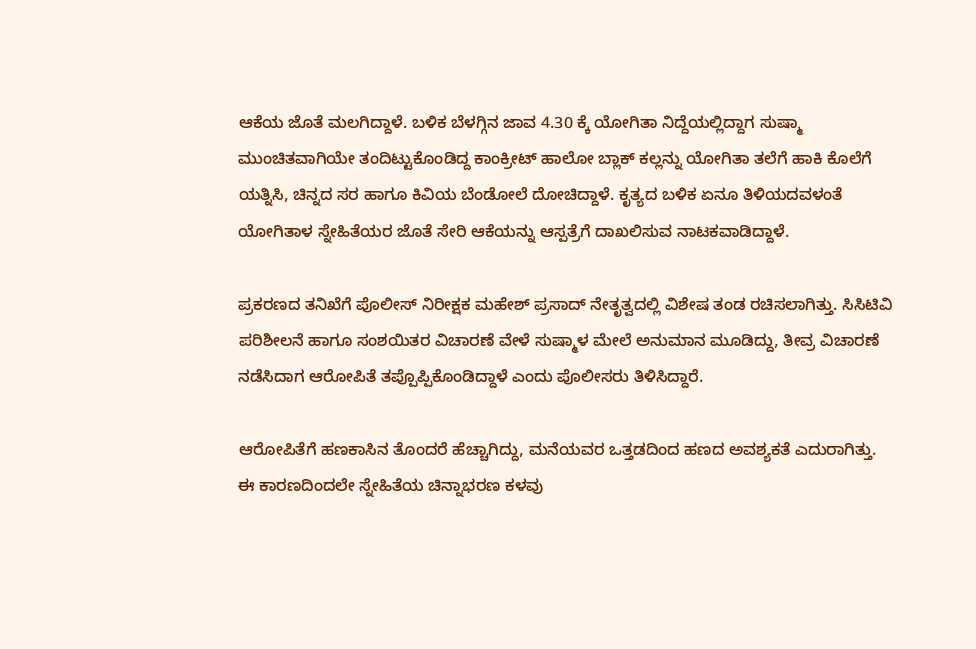ಆಕೆಯ ಜೊತೆ ಮಲಗಿದ್ದಾಳೆ. ಬಳಿಕ ಬೆಳಗ್ಗಿನ ಜಾವ 4.30 ಕ್ಕೆ ಯೋಗಿತಾ ನಿದ್ದೆಯಲ್ಲಿದ್ದಾಗ ಸುಷ್ಮಾ ಮುಂಚಿತವಾಗಿಯೇ ತಂದಿಟ್ಟುಕೊಂಡಿದ್ದ ಕಾಂಕ್ರೀಟ್ ಹಾಲೋ ಬ್ಲಾಕ್ ಕಲ್ಲನ್ನು ಯೋಗಿತಾ ತಲೆಗೆ ಹಾಕಿ ಕೊಲೆಗೆ ಯತ್ನಿಸಿ, ಚಿನ್ನದ ಸರ ಹಾಗೂ ಕಿವಿಯ ಬೆಂಡೋಲೆ ದೋಚಿದ್ದಾಳೆ. ಕೃತ್ಯದ ಬಳಿಕ ಏನೂ ತಿಳಿಯದವಳಂತೆ ಯೋಗಿತಾಳ ಸ್ನೇಹಿತೆಯರ ಜೊತೆ ಸೇರಿ ಆಕೆಯನ್ನು ಆಸ್ಪತ್ರೆಗೆ ದಾಖಲಿಸುವ ನಾಟಕವಾಡಿದ್ದಾಳೆ.

ಪ್ರಕರಣದ ತನಿಖೆಗೆ ಪೊಲೀಸ್ ನಿರೀಕ್ಷಕ ಮಹೇಶ್ ಪ್ರಸಾದ್ ನೇತೃತ್ವದಲ್ಲಿ ವಿಶೇಷ ತಂಡ ರಚಿಸಲಾಗಿತ್ತು. ಸಿಸಿಟಿವಿ ಪರಿಶೀಲನೆ ಹಾಗೂ ಸಂಶಯಿತರ ವಿಚಾರಣೆ ವೇಳೆ ಸುಷ್ಮಾಳ ಮೇಲೆ ಅನುಮಾನ ಮೂಡಿದ್ದು, ತೀವ್ರ ವಿಚಾರಣೆ ನಡೆಸಿದಾಗ ಆರೋಪಿತೆ ತಪ್ಪೊಪ್ಪಿಕೊಂಡಿದ್ದಾಳೆ ಎಂದು ಪೊಲೀಸರು ತಿಳಿಸಿದ್ದಾರೆ.

ಆರೋಪಿತೆಗೆ ಹಣಕಾಸಿನ ತೊಂದರೆ ಹೆಚ್ಚಾಗಿದ್ದು, ಮನೆಯವರ ಒತ್ತಡದಿಂದ ಹಣದ ಅವಶ್ಯಕತೆ ಎದುರಾಗಿತ್ತು. ಈ ಕಾರಣದಿಂದಲೇ ಸ್ನೇಹಿತೆಯ ಚಿನ್ನಾಭರಣ ಕಳವು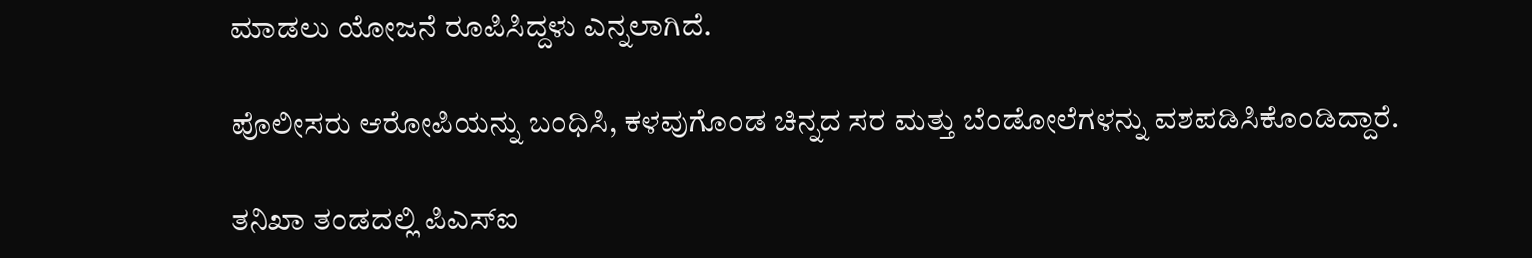ಮಾಡಲು ಯೋಜನೆ ರೂಪಿಸಿದ್ದಳು ಎನ್ನಲಾಗಿದೆ.

ಪೊಲೀಸರು ಆರೋಪಿಯನ್ನು ಬಂಧಿಸಿ, ಕಳವುಗೊಂಡ ಚಿನ್ನದ ಸರ ಮತ್ತು ಬೆಂಡೋಲೆಗಳನ್ನು ವಶಪಡಿಸಿಕೊಂಡಿದ್ದಾರೆ.

ತನಿಖಾ ತಂಡದಲ್ಲಿ ಪಿಎಸ್‌ಐ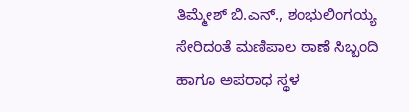ತಿಮ್ಮೇಶ್ ಬಿ.ಎನ್., ಶಂಭುಲಿಂಗಯ್ಯ ಸೇರಿದಂತೆ ಮಣಿಪಾಲ ಠಾಣೆ ಸಿಬ್ಬಂದಿ ಹಾಗೂ ಅಪರಾಧ ಸ್ಥಳ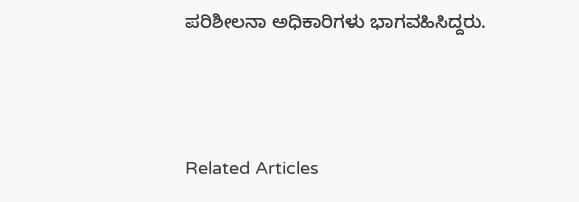ಪರಿಶೀಲನಾ ಅಧಿಕಾರಿಗಳು ಭಾಗವಹಿಸಿದ್ದರು.



Related Articles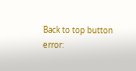Back to top button
error: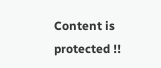Content is protected !!